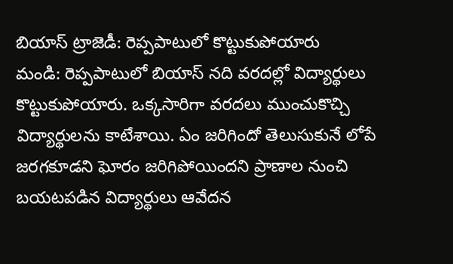బియాస్ ట్రాజెడీ: రెప్పపాటులో కొట్టుకుపోయారు
మండి: రెప్పపాటులో బియాస్ నది వరదల్లో విద్యార్థులు కొట్టుకుపోయారు. ఒక్కసారిగా వరదలు ముంచుకొచ్చి విద్యార్థులను కాటేశాయి. ఏం జరిగిందో తెలుసుకునే లోపే జరగకూడని ఘోరం జరిగిపోయిందని ప్రాణాల నుంచి బయటపడిన విద్యార్థులు ఆవేదన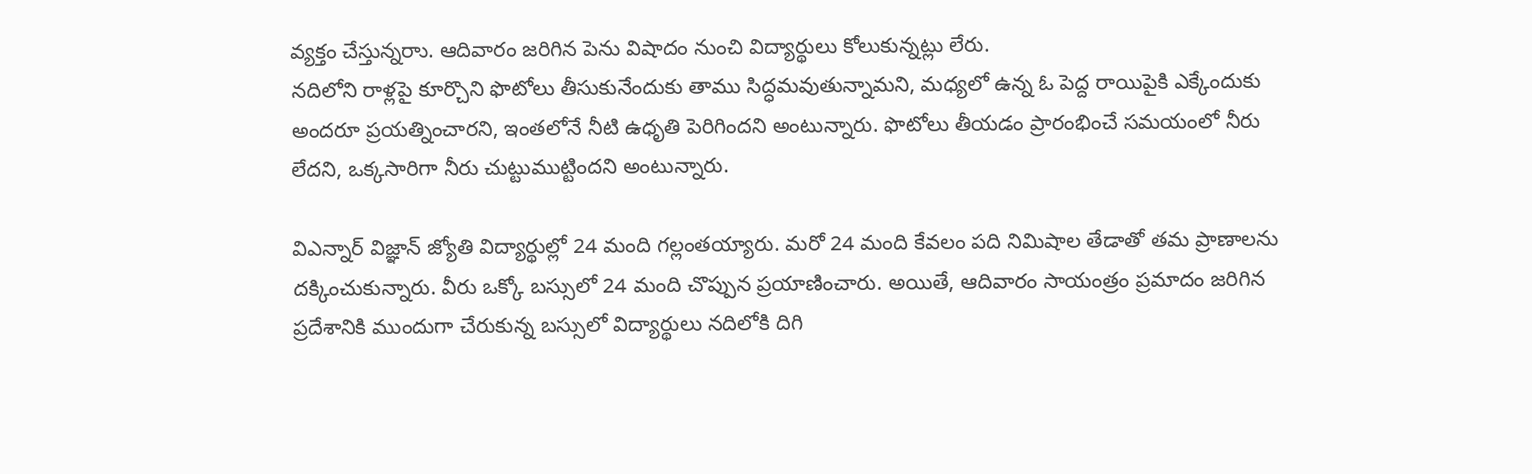వ్యక్తం చేస్తున్నరాు. ఆదివారం జరిగిన పెను విషాదం నుంచి విద్యార్థులు కోలుకున్నట్లు లేరు.
నదిలోని రాళ్లపై కూర్చొని ఫొటోలు తీసుకునేందుకు తాము సిద్ధమవుతున్నామని, మధ్యలో ఉన్న ఓ పెద్ద రాయిపైకి ఎక్కేందుకు అందరూ ప్రయత్నించారని, ఇంతలోనే నీటి ఉధృతి పెరిగిందని అంటున్నారు. ఫొటోలు తీయడం ప్రారంభించే సమయంలో నీరు లేదని, ఒక్కసారిగా నీరు చుట్టుముట్టిందని అంటున్నారు.

విఎన్నార్ విజ్ఞాన్ జ్యోతి విద్యార్థుల్లో 24 మంది గల్లంతయ్యారు. మరో 24 మంది కేవలం పది నిమిషాల తేడాతో తమ ప్రాణాలను దక్కించుకున్నారు. వీరు ఒక్కో బస్సులో 24 మంది చొప్పున ప్రయాణించారు. అయితే, ఆదివారం సాయంత్రం ప్రమాదం జరిగిన ప్రదేశానికి ముందుగా చేరుకున్న బస్సులో విద్యార్థులు నదిలోకి దిగి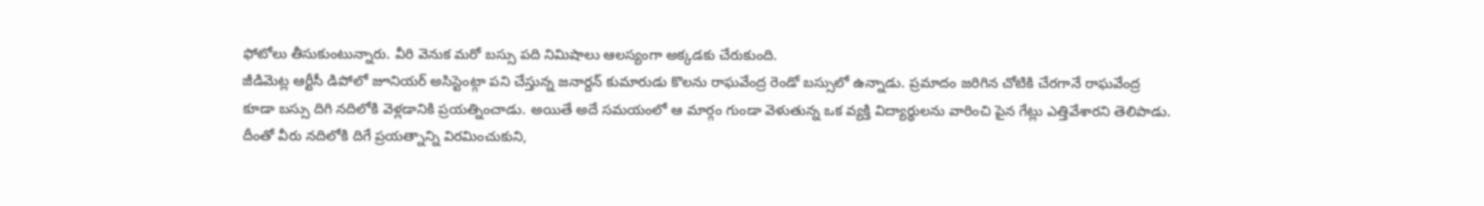ఫోటోలు తీసుకుంటున్నారు. వీరి వెనుక మరో బస్సు పది నిమిషాలు ఆలస్యంగా అక్కడకు చేరుకుంది.
జీడిమెట్ల ఆర్టీసీ డిపోలో జూనియర్ అసిస్టెంట్గా పని చేస్తున్న జనార్దన్ కుమారుడు కొలను రాఘవేంద్ర రెండో బస్సులో ఉన్నాడు. ప్రమాదం జరిగిన చోటికి చేరగానే రాఘవేంద్ర కూడా బస్సు దిగి నదిలోకి వెళ్లడానికి ప్రయత్నించాడు. అయితే అదే సమయంలో ఆ మార్గం గుండా వెళుతున్న ఒక వ్యక్తి విద్యార్థులను వారించి పైన గేట్లు ఎత్తివేశారని తెలిపాడు.
దీంతో వీరు నదిలోకి దిగే ప్రయత్నాన్ని విరమించుకుని,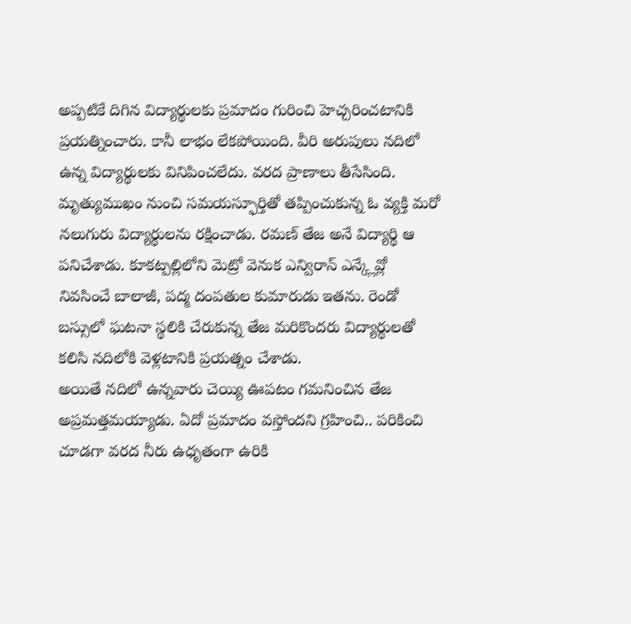అప్పటికే దిగిన విద్యార్థులకు ప్రమాదం గురించి హెచ్చరించటానికి ప్రయత్నించారు. కానీ లాభం లేకపోయింది. వీరి అరుపులు నదిలో ఉన్న విద్యార్థులకు వినిపించలేదు. వరద ప్రాణాలు తీసేసింది.
మృత్యుముఖం నుంచి సమయస్ఫూర్తితో తప్పించుకున్న ఓ వ్యక్తి మరో నలుగురు విద్యార్థులను రక్షించాడు. రమణ్ తేజ అనే విద్యార్థి ఆ పనిచేశాడు. కూకట్పల్లిలోని మెట్రో వెనుక ఎన్విరాన్ ఎన్క్లేవ్లో నివసించే బాలాజీ, పద్మ దంపతుల కుమారుడు ఇతను. రెండో బస్సులో ఘటనా స్థలికి చేరుకున్న తేజ మరికొందరు విద్యార్థులతో కలిసి నదిలోకి వెళ్లటానికి ప్రయత్నం చేశాడు.
అయితే నదిలో ఉన్నవారు చెయ్యి ఊపటం గమనించిన తేజ అప్రమత్తమయ్యాడు. ఏదో ప్రమాదం వస్తోందని గ్రహించి.. పరికించి చూడగా వరద నీరు ఉధృతంగా ఉరికి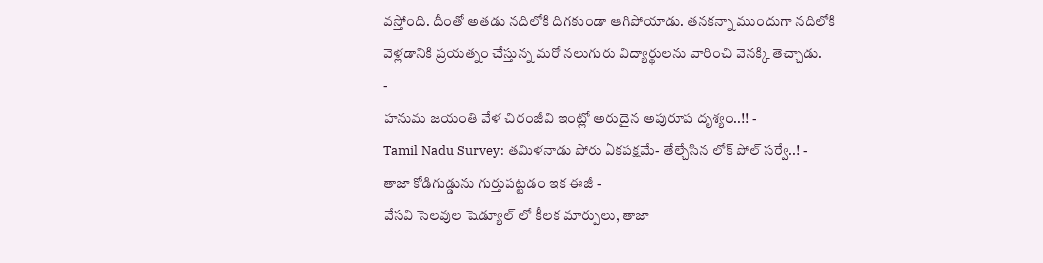వస్తోంది. దీంతో అతడు నదిలోకి దిగకుండా ఆగిపోయాడు. తనకన్నా ముందుగా నదిలోకి వెళ్లడానికి ప్రయత్నం చేస్తున్న మరో నలుగురు విద్యార్థులను వారించి వెనక్కి తెచ్చాడు.
-
హనుమ జయంతి వేళ చిరంజీవి ఇంట్లో అరుదైన అపురూప దృశ్యం..!! -
Tamil Nadu Survey: తమిళనాడు పోరు ఏకపక్షమే- తేల్చేసిన లోక్ పోల్ సర్వే..! -
తాజా కోడిగుడ్డును గుర్తుపట్టడం ఇక ఈజీ -
వేసవి సెలవుల షెడ్యూల్ లో కీలక మార్పులు, తాజా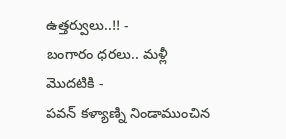ఉత్తర్వులు..!! -
బంగారం ధరలు.. మళ్లీ మొదటికి -
పవన్ కళ్యాణ్ని నిండాముంచిన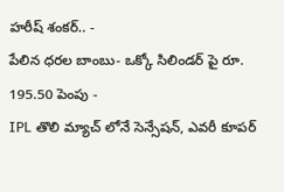హరీష్ శంకర్.. -
పేలిన ధరల బాంబు- ఒక్కో సిలిండర్ పై రూ. 195.50 పెంపు -
IPL తొలి మ్యాచ్ లోనే సెన్సేషన్, ఎవరీ కూపర్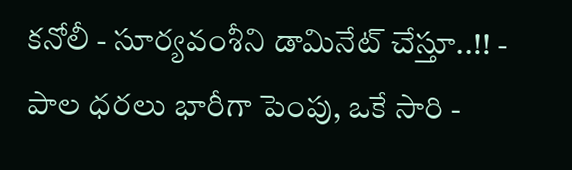కనోలీ - సూర్యవంశీని డామినేట్ చేస్తూ..!! -
పాల ధరలు భారీగా పెంపు, ఒకే సారి -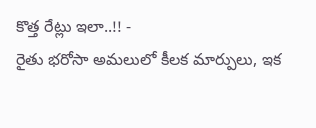కొత్త రేట్లు ఇలా..!! -
రైతు భరోసా అమలులో కీలక మార్పులు, ఇక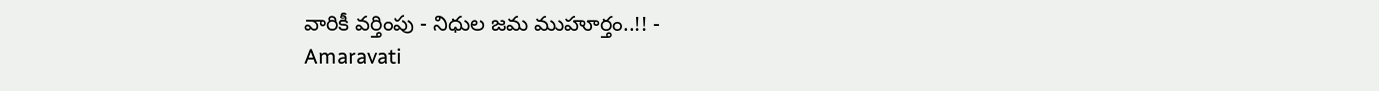వారికీ వర్తింపు - నిధుల జమ ముహూర్తం..!! -
Amaravati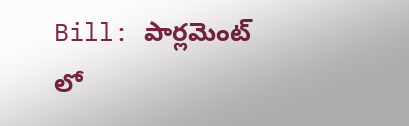Bill: పార్లమెంట్ లో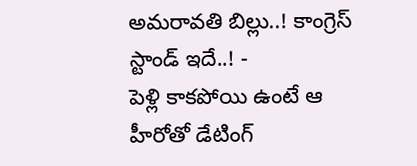అమరావతి బిల్లు..! కాంగ్రెస్ స్టాండ్ ఇదే..! -
పెళ్లి కాకపోయి ఉంటే ఆ హీరోతో డేటింగ్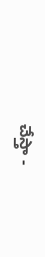చేస్తా -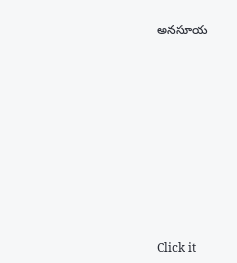అనసూయ












Click it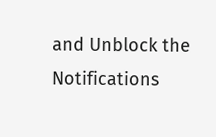and Unblock the Notifications